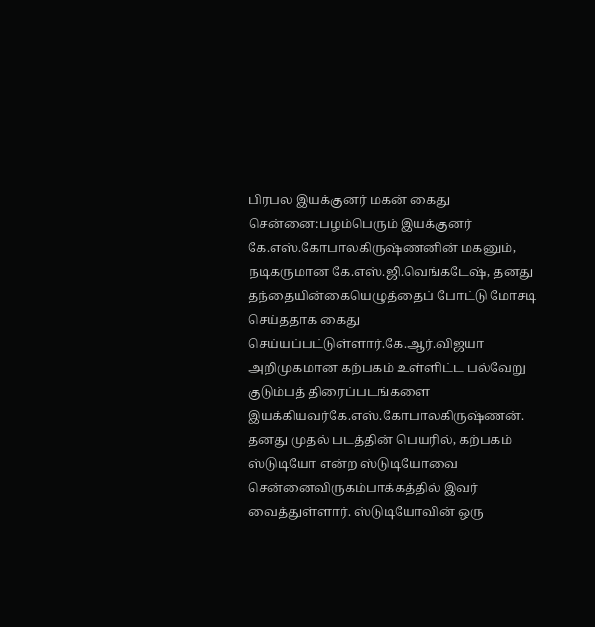பிரபல இயக்குனர் மகன் கைது சென்னை:பழம்பெரும் இயக்குனர் கே.எஸ்.கோபாலகிருஷ்ணனின் மகனும், நடிகருமான கே.எஸ்.ஜி.வெங்கடேஷ், தனது தந்தையின்கையெழுத்தைப் போட்டு மோசடி செய்ததாக கைது செய்யப்பட்டுள்ளார்.கே.ஆர்.விஜயா அறிமுகமான கற்பகம் உள்ளிட்ட பல்வேறு குடும்பத் திரைப்படங்களை இயக்கியவர்கே.எஸ்.கோபாலகிருஷ்ணன். தனது முதல் படத்தின் பெயரில், கற்பகம் ஸ்டுடியோ என்ற ஸ்டுடியோவை சென்னைவிருகம்பாக்கத்தில் இவர் வைத்துள்ளார். ஸ்டுடியோவின் ஒரு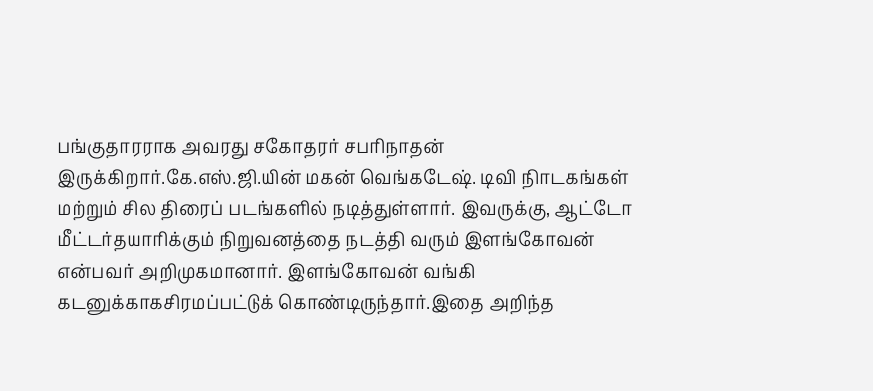பங்குதாரராக அவரது சகோதரர் சபரிநாதன் இருக்கிறார்.கே.எஸ்.ஜி.யின் மகன் வெங்கடேஷ். டிவி நிாடகங்கள் மற்றும் சில திரைப் படங்களில் நடித்துள்ளார். இவருக்கு, ஆட்டோ மீட்டர்தயாரிக்கும் நிறுவனத்தை நடத்தி வரும் இளங்கோவன் என்பவர் அறிமுகமானார். இளங்கோவன் வங்கி கடனுக்காகசிரமப்பட்டுக் கொண்டிருந்தார்.இதை அறிந்த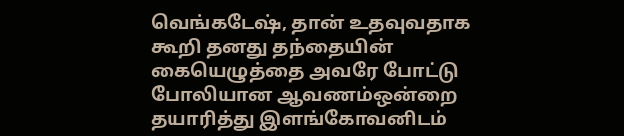வெங்கடேஷ், தான் உதவுவதாக கூறி தனது தந்தையின் கையெழுத்தை அவரே போட்டு போலியான ஆவணம்ஒன்றை தயாரித்து இளங்கோவனிடம்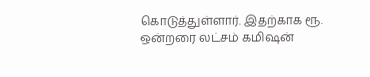கொடுத்துள்ளார். இதற்காக ரூ. ஒன்றரை லட்சம் கமிஷன்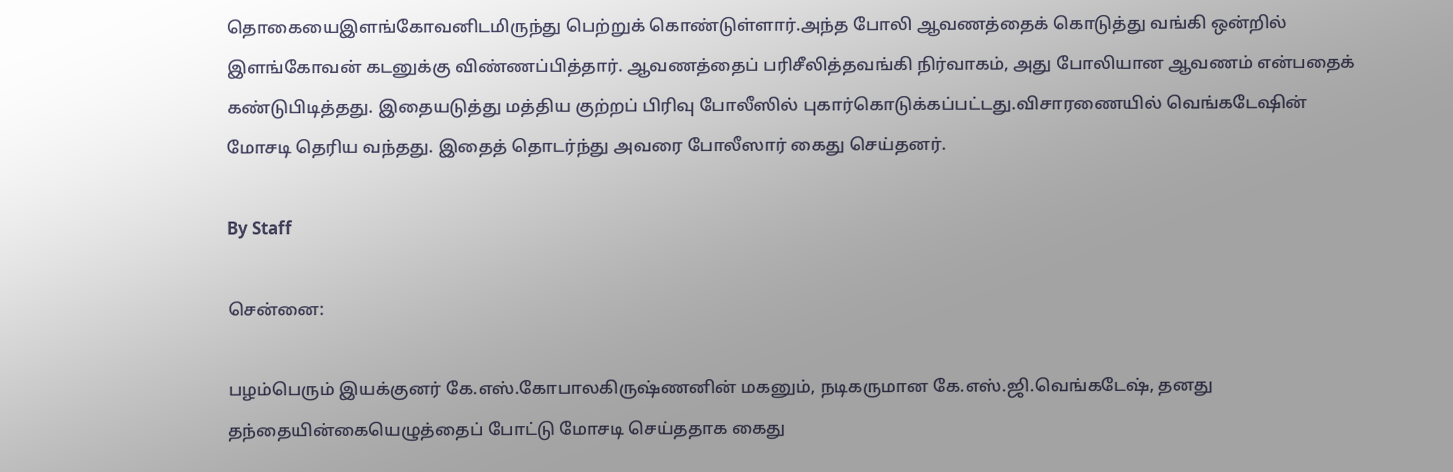தொகையைஇளங்கோவனிடமிருந்து பெற்றுக் கொண்டுள்ளார்.அந்த போலி ஆவணத்தைக் கொடுத்து வங்கி ஒன்றில் இளங்கோவன் கடனுக்கு விண்ணப்பித்தார். ஆவணத்தைப் பரிசீலித்தவங்கி நிர்வாகம், அது போலியான ஆவணம் என்பதைக் கண்டுபிடித்தது. இதையடுத்து மத்திய குற்றப் பிரிவு போலீஸில் புகார்கொடுக்கப்பட்டது.விசாரணையில் வெங்கடேஷின் மோசடி தெரிய வந்தது. இதைத் தொடர்ந்து அவரை போலீஸார் கைது செய்தனர்.

By Staff

சென்னை:

பழம்பெரும் இயக்குனர் கே.எஸ்.கோபாலகிருஷ்ணனின் மகனும், நடிகருமான கே.எஸ்.ஜி.வெங்கடேஷ், தனது தந்தையின்கையெழுத்தைப் போட்டு மோசடி செய்ததாக கைது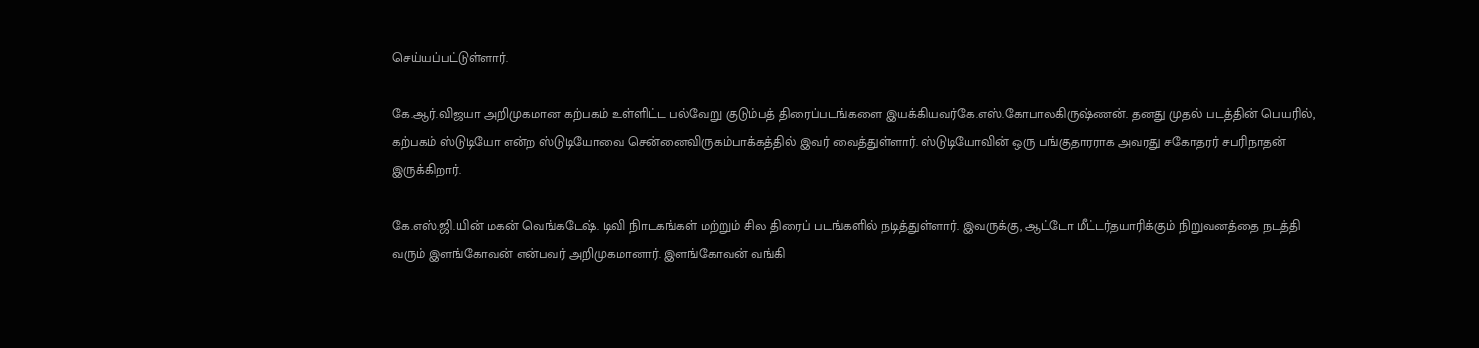செய்யப்பட்டுள்ளார்.

கே.ஆர்.விஜயா அறிமுகமான கற்பகம் உள்ளிட்ட பல்வேறு குடும்பத் திரைப்படங்களை இயக்கியவர்கே.எஸ்.கோபாலகிருஷ்ணன். தனது முதல் படத்தின் பெயரில், கற்பகம் ஸ்டுடியோ என்ற ஸ்டுடியோவை சென்னைவிருகம்பாக்கத்தில் இவர் வைத்துள்ளார். ஸ்டுடியோவின் ஒரு பங்குதாரராக அவரது சகோதரர் சபரிநாதன் இருக்கிறார்.

கே.எஸ்.ஜி.யின் மகன் வெங்கடேஷ். டிவி நிாடகங்கள் மற்றும் சில திரைப் படங்களில் நடித்துள்ளார். இவருக்கு, ஆட்டோ மீட்டர்தயாரிக்கும் நிறுவனத்தை நடத்தி வரும் இளங்கோவன் என்பவர் அறிமுகமானார். இளங்கோவன் வங்கி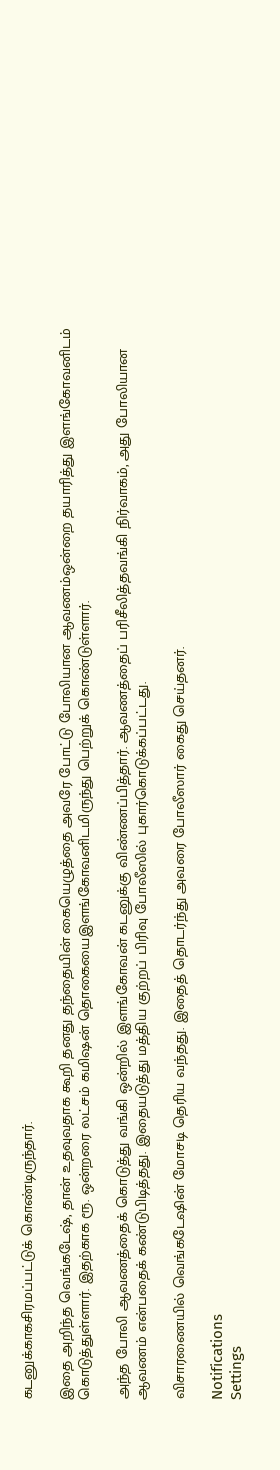கடனுக்காகசிரமப்பட்டுக் கொண்டிருந்தார்.

இதை அறிந்த வெங்கடேஷ், தான் உதவுவதாக கூறி தனது தந்தையின் கையெழுத்தை அவரே போட்டு போலியான ஆவணம்ஒன்றை தயாரித்து இளங்கோவனிடம் கொடுத்துள்ளார். இதற்காக ரூ. ஒன்றரை லட்சம் கமிஷன் தொகையைஇளங்கோவனிடமிருந்து பெற்றுக் கொண்டுள்ளார்.

அந்த போலி ஆவணத்தைக் கொடுத்து வங்கி ஒன்றில் இளங்கோவன் கடனுக்கு விண்ணப்பித்தார். ஆவணத்தைப் பரிசீலித்தவங்கி நிர்வாகம், அது போலியான ஆவணம் என்பதைக் கண்டுபிடித்தது. இதையடுத்து மத்திய குற்றப் பிரிவு போலீஸில் புகார்கொடுக்கப்பட்டது.

விசாரணையில் வெங்கடேஷின் மோசடி தெரிய வந்தது. இதைத் தொடர்ந்து அவரை போலீஸார் கைது செய்தனர்.

Notifications
Settings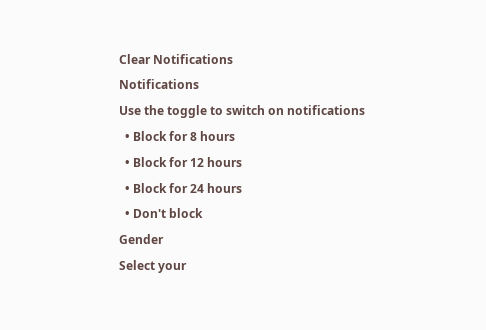Clear Notifications
Notifications
Use the toggle to switch on notifications
  • Block for 8 hours
  • Block for 12 hours
  • Block for 24 hours
  • Don't block
Gender
Select your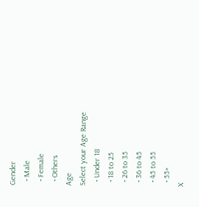Gender
  • Male
  • Female
  • Others
Age
Select your Age Range
  • Under 18
  • 18 to 25
  • 26 to 35
  • 36 to 45
  • 45 to 55
  • 55+
X